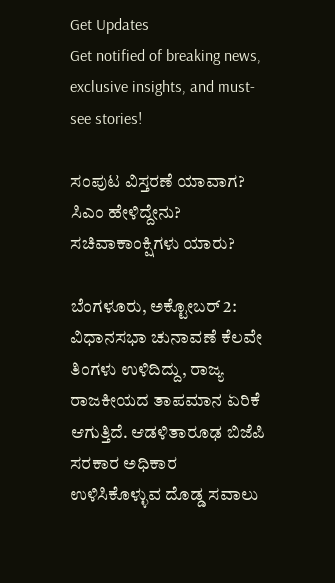Get Updates
Get notified of breaking news, exclusive insights, and must-see stories!

ಸಂಪುಟ ವಿಸ್ತರಣೆ ಯಾವಾಗ? ಸಿಎಂ ಹೇಳಿದ್ದೇನು? ಸಚಿವಾಕಾಂಕ್ಷಿಗಳು ಯಾರು?

ಬೆಂಗಳೂರು, ಅಕ್ಟೋಬರ್ 2: ವಿಧಾನಸಭಾ ಚುನಾವಣೆ ಕೆಲವೇ ತಿಂಗಳು ಉಳಿದಿದ್ದು, ರಾಜ್ಯ ರಾಜಕೀಯದ ತಾಪಮಾನ ಏರಿಕೆ ಆಗುತ್ತಿದೆ. ಆಡಳಿತಾರೂಢ ಬಿಜೆಪಿ ಸರಕಾರ ಅಧಿಕಾರ ಉಳಿಸಿಕೊಳ್ಳುವ ದೊಡ್ಡ ಸವಾಲು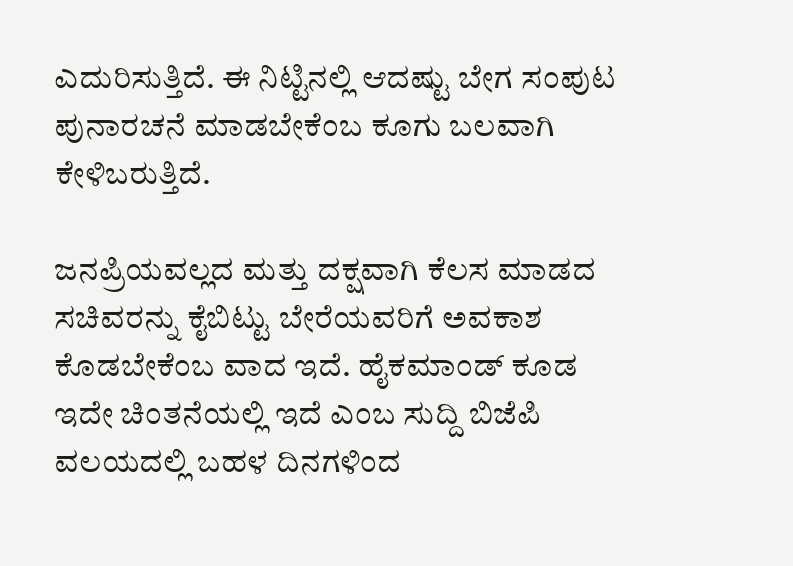ಎದುರಿಸುತ್ತಿದೆ. ಈ ನಿಟ್ಟಿನಲ್ಲಿ ಆದಷ್ಟು ಬೇಗ ಸಂಪುಟ ಪುನಾರಚನೆ ಮಾಡಬೇಕೆಂಬ ಕೂಗು ಬಲವಾಗಿ ಕೇಳಿಬರುತ್ತಿದೆ.

ಜನಪ್ರಿಯವಲ್ಲದ ಮತ್ತು ದಕ್ಷವಾಗಿ ಕೆಲಸ ಮಾಡದ ಸಚಿವರನ್ನು ಕೈಬಿಟ್ಟು ಬೇರೆಯವರಿಗೆ ಅವಕಾಶ ಕೊಡಬೇಕೆಂಬ ವಾದ ಇದೆ. ಹೈಕಮಾಂಡ್ ಕೂಡ ಇದೇ ಚಿಂತನೆಯಲ್ಲಿ ಇದೆ ಎಂಬ ಸುದ್ದಿ ಬಿಜೆಪಿ ವಲಯದಲ್ಲಿ ಬಹಳ ದಿನಗಳಿಂದ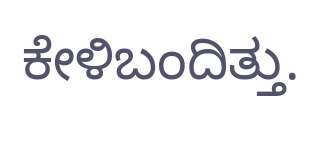ಕೇಳಿಬಂದಿತ್ತು.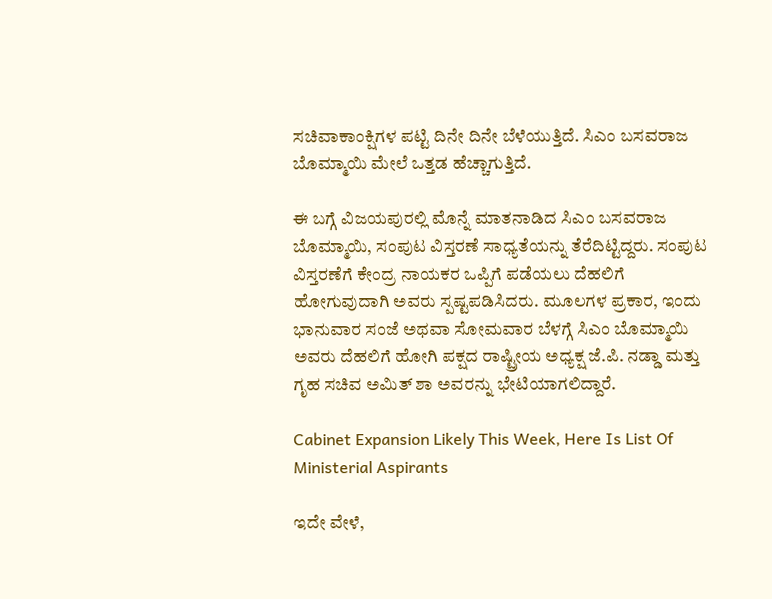ಸಚಿವಾಕಾಂಕ್ಷಿಗಳ ಪಟ್ಟಿ ದಿನೇ ದಿನೇ ಬೆಳೆಯುತ್ತಿದೆ. ಸಿಎಂ ಬಸವರಾಜ ಬೊಮ್ಮಾಯಿ ಮೇಲೆ ಒತ್ತಡ ಹೆಚ್ಚಾಗುತ್ತಿದೆ.

ಈ ಬಗ್ಗೆ ವಿಜಯಪುರಲ್ಲಿ ಮೊನ್ನೆ ಮಾತನಾಡಿದ ಸಿಎಂ ಬಸವರಾಜ ಬೊಮ್ಮಾಯಿ, ಸಂಪುಟ ವಿಸ್ತರಣೆ ಸಾಧ್ಯತೆಯನ್ನು ತೆರೆದಿಟ್ಟಿದ್ದರು. ಸಂಪುಟ ವಿಸ್ತರಣೆಗೆ ಕೇಂದ್ರ ನಾಯಕರ ಒಪ್ಪಿಗೆ ಪಡೆಯಲು ದೆಹಲಿಗೆ ಹೋಗುವುದಾಗಿ ಅವರು ಸ್ಪಷ್ಟಪಡಿಸಿದರು. ಮೂಲಗಳ ಪ್ರಕಾರ, ಇಂದು ಭಾನುವಾರ ಸಂಜೆ ಅಥವಾ ಸೋಮವಾರ ಬೆಳಗ್ಗೆ ಸಿಎಂ ಬೊಮ್ಮಾಯಿ ಅವರು ದೆಹಲಿಗೆ ಹೋಗಿ ಪಕ್ಷದ ರಾಷ್ಟ್ರೀಯ ಅಧ್ಯಕ್ಷ ಜೆ.ಪಿ. ನಡ್ಡಾ ಮತ್ತು ಗೃಹ ಸಚಿವ ಅಮಿತ್ ಶಾ ಅವರನ್ನು ಭೇಟಿಯಾಗಲಿದ್ದಾರೆ.

Cabinet Expansion Likely This Week, Here Is List Of Ministerial Aspirants

ಇದೇ ವೇಳೆ,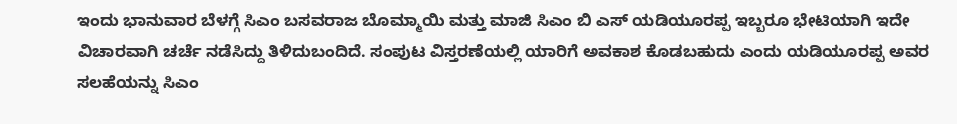ಇಂದು ಭಾನುವಾರ ಬೆಳಗ್ಗೆ ಸಿಎಂ ಬಸವರಾಜ ಬೊಮ್ಮಾಯಿ ಮತ್ತು ಮಾಜಿ ಸಿಎಂ ಬಿ ಎಸ್ ಯಡಿಯೂರಪ್ಪ ಇಬ್ಬರೂ ಭೇಟಿಯಾಗಿ ಇದೇ ವಿಚಾರವಾಗಿ ಚರ್ಚೆ ನಡೆಸಿದ್ದು ತಿಳಿದುಬಂದಿದೆ. ಸಂಪುಟ ವಿಸ್ತರಣೆಯಲ್ಲಿ ಯಾರಿಗೆ ಅವಕಾಶ ಕೊಡಬಹುದು ಎಂದು ಯಡಿಯೂರಪ್ಪ ಅವರ ಸಲಹೆಯನ್ನು ಸಿಎಂ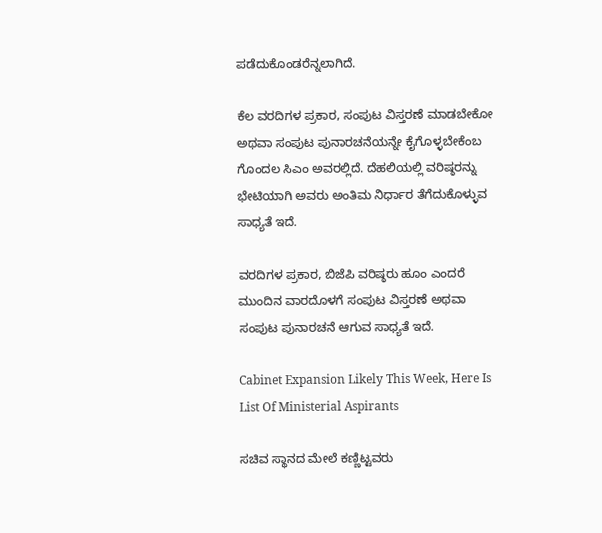ಪಡೆದುಕೊಂಡರೆನ್ನಲಾಗಿದೆ.

ಕೆಲ ವರದಿಗಳ ಪ್ರಕಾರ, ಸಂಪುಟ ವಿಸ್ತರಣೆ ಮಾಡಬೇಕೋ ಅಥವಾ ಸಂಪುಟ ಪುನಾರಚನೆಯನ್ನೇ ಕೈಗೊಳ್ಳಬೇಕೆಂಬ ಗೊಂದಲ ಸಿಎಂ ಅವರಲ್ಲಿದೆ. ದೆಹಲಿಯಲ್ಲಿ ವರಿಷ್ಠರನ್ನು ಭೇಟಿಯಾಗಿ ಅವರು ಅಂತಿಮ ನಿರ್ಧಾರ ತೆಗೆದುಕೊಳ್ಳುವ ಸಾಧ್ಯತೆ ಇದೆ.

ವರದಿಗಳ ಪ್ರಕಾರ, ಬಿಜೆಪಿ ವರಿಷ್ಠರು ಹೂಂ ಎಂದರೆ ಮುಂದಿನ ವಾರದೊಳಗೆ ಸಂಪುಟ ವಿಸ್ತರಣೆ ಅಥವಾ ಸಂಪುಟ ಪುನಾರಚನೆ ಆಗುವ ಸಾಧ್ಯತೆ ಇದೆ.

Cabinet Expansion Likely This Week, Here Is List Of Ministerial Aspirants

ಸಚಿವ ಸ್ಥಾನದ ಮೇಲೆ ಕಣ್ಣಿಟ್ಟವರು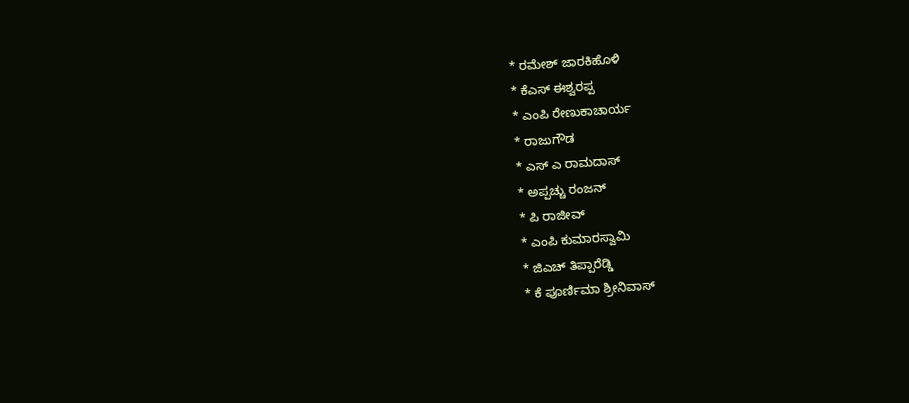* ರಮೇಶ್ ಜಾರಕಿಹೊಳಿ
* ಕೆಎಸ್ ಈಶ್ವರಪ್ಪ
* ಎಂಪಿ ರೇಣುಕಾಚಾರ್ಯ
* ರಾಜುಗೌಡ
* ಎಸ್ ಎ ರಾಮದಾಸ್
* ಅಪ್ಪಚ್ಚು ರಂಜನ್
* ಪಿ ರಾಜೀವ್
* ಎಂಪಿ ಕುಮಾರಸ್ವಾಮಿ
* ಜಿಎಚ್ ತಿಪ್ಪಾರೆಡ್ಡಿ
* ಕೆ ಪೂರ್ಣಿಮಾ ಶ್ರೀನಿವಾಸ್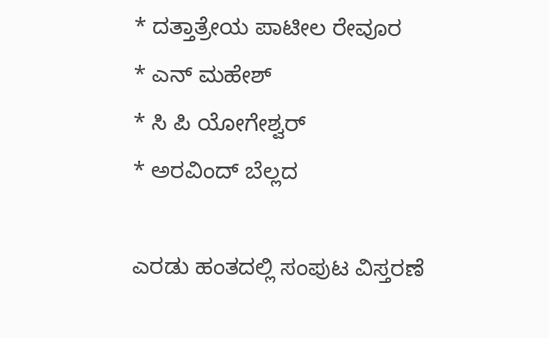* ದತ್ತಾತ್ರೇಯ ಪಾಟೀಲ ರೇವೂರ
* ಎನ್ ಮಹೇಶ್
* ಸಿ ಪಿ ಯೋಗೇಶ್ವರ್
* ಅರವಿಂದ್ ಬೆಲ್ಲದ

ಎರಡು ಹಂತದಲ್ಲಿ ಸಂಪುಟ ವಿಸ್ತರಣೆ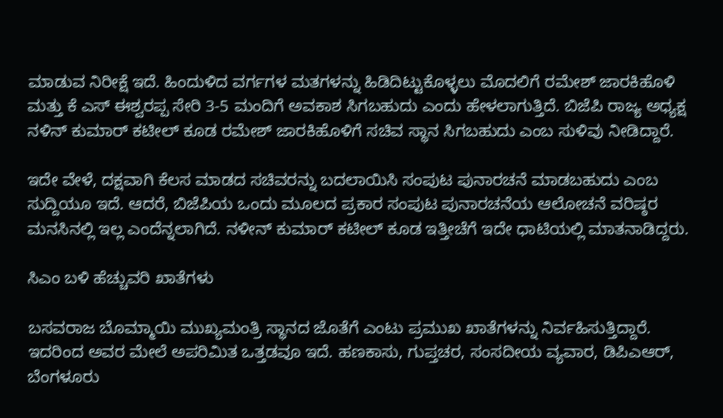ಮಾಡುವ ನಿರೀಕ್ಷೆ ಇದೆ. ಹಿಂದುಳಿದ ವರ್ಗಗಳ ಮತಗಳನ್ನು ಹಿಡಿದಿಟ್ಟುಕೊಳ್ಳಲು ಮೊದಲಿಗೆ ರಮೇಶ್ ಜಾರಕಿಹೊಳಿ ಮತ್ತು ಕೆ ಎಸ್ ಈಶ್ವರಪ್ಪ ಸೇರಿ 3-5 ಮಂದಿಗೆ ಅವಕಾಶ ಸಿಗಬಹುದು ಎಂದು ಹೇಳಲಾಗುತ್ತಿದೆ. ಬಿಜೆಪಿ ರಾಜ್ಯ ಅಧ್ಯಕ್ಷ ನಳಿನ್ ಕುಮಾರ್ ಕಟೀಲ್ ಕೂಡ ರಮೇಶ್ ಜಾರಕಿಹೊಳಿಗೆ ಸಚಿವ ಸ್ಥಾನ ಸಿಗಬಹುದು ಎಂಬ ಸುಳಿವು ನೀಡಿದ್ದಾರೆ.

ಇದೇ ವೇಳೆ, ದಕ್ಷವಾಗಿ ಕೆಲಸ ಮಾಡದ ಸಚಿವರನ್ನು ಬದಲಾಯಿಸಿ ಸಂಪುಟ ಪುನಾರಚನೆ ಮಾಡಬಹುದು ಎಂಬ ಸುದ್ದಿಯೂ ಇದೆ. ಆದರೆ, ಬಿಜೆಪಿಯ ಒಂದು ಮೂಲದ ಪ್ರಕಾರ ಸಂಪುಟ ಪುನಾರಚನೆಯ ಆಲೋಚನೆ ವರಿಷ್ಠರ ಮನಸಿನಲ್ಲಿ ಇಲ್ಲ ಎಂದೆನ್ನಲಾಗಿದೆ. ನಳೀನ್ ಕುಮಾರ್ ಕಟೀಲ್ ಕೂಡ ಇತ್ತೀಚೆಗೆ ಇದೇ ಧಾಟಿಯಲ್ಲಿ ಮಾತನಾಡಿದ್ದರು.

ಸಿಎಂ ಬಳಿ ಹೆಚ್ಚುವರಿ ಖಾತೆಗಳು

ಬಸವರಾಜ ಬೊಮ್ಮಾಯಿ ಮುಖ್ಯಮಂತ್ರಿ ಸ್ಥಾನದ ಜೊತೆಗೆ ಎಂಟು ಪ್ರಮುಖ ಖಾತೆಗಳನ್ನು ನಿರ್ವಹಿಸುತ್ತಿದ್ದಾರೆ. ಇದರಿಂದ ಅವರ ಮೇಲೆ ಅಪರಿಮಿತ ಒತ್ತಡವೂ ಇದೆ. ಹಣಕಾಸು, ಗುಪ್ತಚರ, ಸಂಸದೀಯ ವ್ಯವಾರ, ಡಿಪಿಎಆರ್, ಬೆಂಗಳೂರು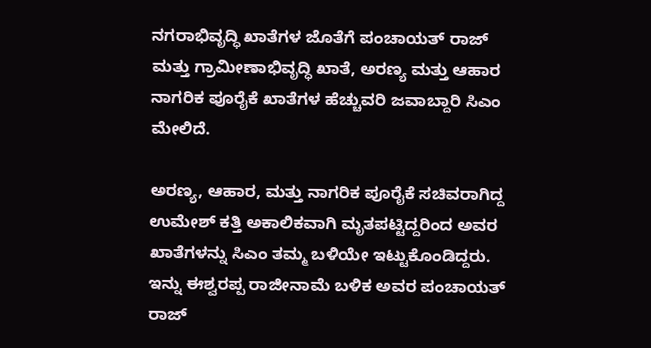ನಗರಾಭಿವೃದ್ಧಿ ಖಾತೆಗಳ ಜೊತೆಗೆ ಪಂಚಾಯತ್ ರಾಜ್ ಮತ್ತು ಗ್ರಾಮೀಣಾಭಿವೃದ್ಧಿ ಖಾತೆ, ಅರಣ್ಯ ಮತ್ತು ಆಹಾರ ನಾಗರಿಕ ಪೂರೈಕೆ ಖಾತೆಗಳ ಹೆಚ್ಚುವರಿ ಜವಾಬ್ದಾರಿ ಸಿಎಂ ಮೇಲಿದೆ.

ಅರಣ್ಯ, ಆಹಾರ, ಮತ್ತು ನಾಗರಿಕ ಪೂರೈಕೆ ಸಚಿವರಾಗಿದ್ದ ಉಮೇಶ್ ಕತ್ತಿ ಅಕಾಲಿಕವಾಗಿ ಮೃತಪಟ್ಟಿದ್ದರಿಂದ ಅವರ ಖಾತೆಗಳನ್ನು ಸಿಎಂ ತಮ್ಮ ಬಳಿಯೇ ಇಟ್ಟುಕೊಂಡಿದ್ದರು. ಇನ್ನು ಈಶ್ವರಪ್ಪ ರಾಜೀನಾಮೆ ಬಳಿಕ ಅವರ ಪಂಚಾಯತ್ ರಾಜ್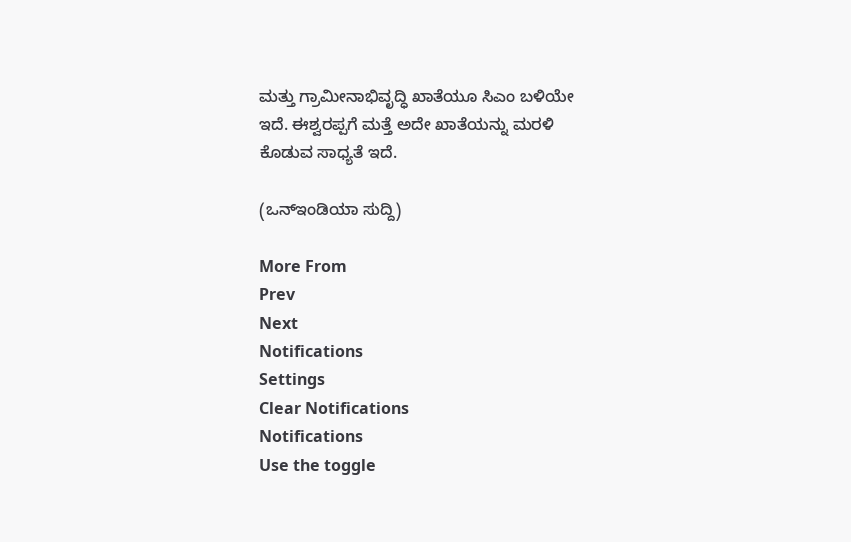ಮತ್ತು ಗ್ರಾಮೀನಾಭಿವೃದ್ಧಿ ಖಾತೆಯೂ ಸಿಎಂ ಬಳಿಯೇ ಇದೆ. ಈಶ್ವರಪ್ಪಗೆ ಮತ್ತೆ ಅದೇ ಖಾತೆಯನ್ನು ಮರಳಿ ಕೊಡುವ ಸಾಧ್ಯತೆ ಇದೆ.

(ಒನ್ಇಂಡಿಯಾ ಸುದ್ದಿ)

More From
Prev
Next
Notifications
Settings
Clear Notifications
Notifications
Use the toggle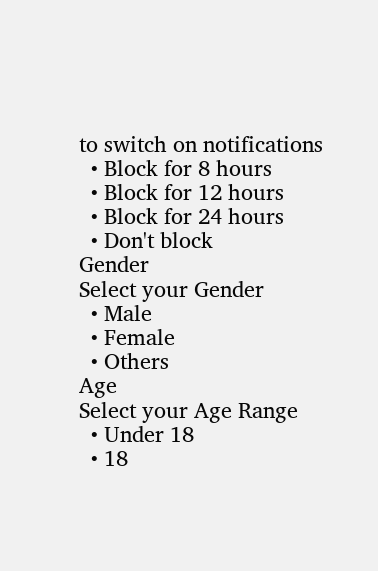to switch on notifications
  • Block for 8 hours
  • Block for 12 hours
  • Block for 24 hours
  • Don't block
Gender
Select your Gender
  • Male
  • Female
  • Others
Age
Select your Age Range
  • Under 18
  • 18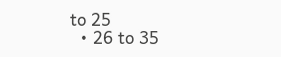to 25
  • 26 to 35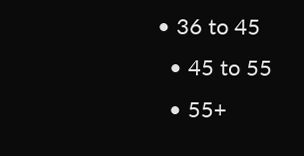• 36 to 45
  • 45 to 55
  • 55+